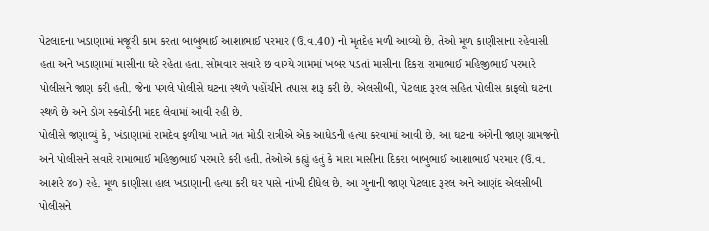પેટલાદના ખડાણામાં મજૂરી કામ કરતા બાબુભાઈ આશાભાઈ પરમાર (ઉ.વ.40) નો મૃતદેહ મળી આવ્યો છે. તેઓ મૂળ કાણીસાના રહેવાસી હતા અને ખડાણામાં માસીના ઘરે રહેતા હતા. સોમવાર સવારે છ વાગ્યે ગામમાં ખબર પડતાં માસીના દિકરા રામાભાઈ મહિજીભાઈ પરમારે પોલીસને જાણ કરી હતી. જેના પગલે પોલીસે ઘટના સ્થળે પહોંચીને તપાસ શરૂ કરી છે. એલસીબી, પેટલાદ રૂરલ સહિત પોલીસ કાફલો ઘટના સ્થળે છે અને ડોગ સ્ક્વોર્ડની મદદ લેવામાં આવી રહી છે.
પોલીસે જણાવ્યું કે, ખંડાણામાં રામદેવ ફળીયા ખાતે ગત મોડી રાત્રીએ એક આધેડની હત્યા કરવામાં આવી છે. આ ઘટના અંગેની જાણ ગ્રામજનો અને પોલીસને સવારે રામાભાઈ મહિજીભાઈ પરમારે કરી હતી. તેઓએ કહ્યું હતું કે મારા માસીના દિકરા બાબુભાઈ આશાભાઈ પરમાર (ઉ.વ. આશરે ૪૦) રહે. મૂળ કાણીસા હાલ ખડાણાની હત્યા કરી ઘર પાસે નાંખી દીધેલ છે. આ ગુનાની જાણ પેટલાદ રૂરલ અને આણંદ એલસીબી પોલીસને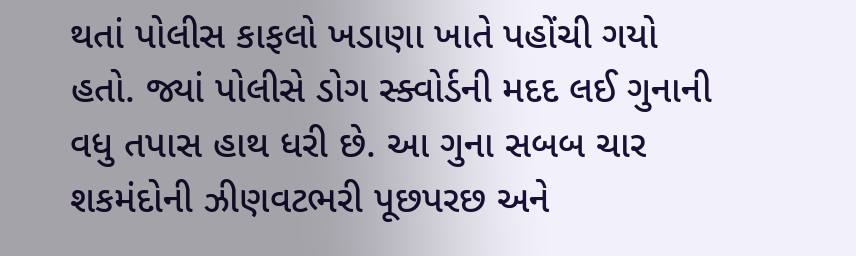થતાં પોલીસ કાફલો ખડાણા ખાતે પહોંચી ગયો હતો. જ્યાં પોલીસે ડોગ સ્ક્વોર્ડની મદદ લઈ ગુનાની વધુ તપાસ હાથ ધરી છે. આ ગુના સબબ ચાર શકમંદોની ઝીણવટભરી પૂછપરછ અને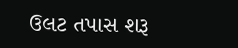ઉલટ તપાસ શરૂ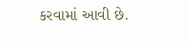કરવામાં આવી છે.